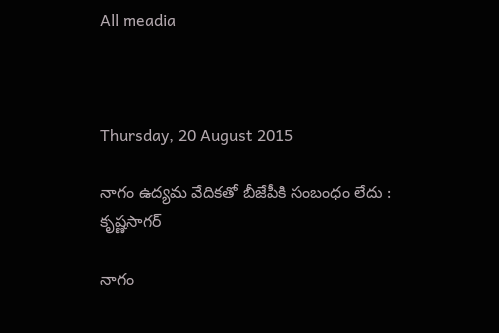All meadia



Thursday, 20 August 2015

నాగం ఉద్యమ వేదికతో బీజేపీకి సంబంధం లేదు : కృష్ణసాగర్

నాగం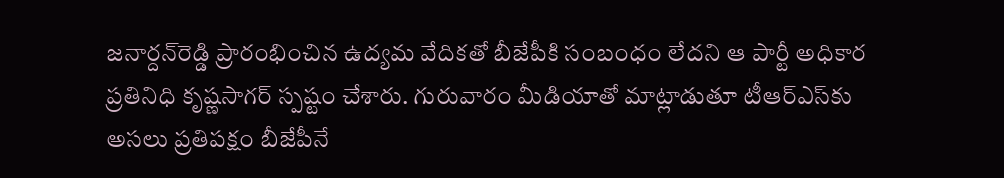జనార్దన్‌రెడ్డి ప్రారంభించిన ఉద్యమ వేదికతో బీజేపీకి సంబంధం లేదని ఆ పార్టీ అధికార ప్రతినిధి కృష్ణసాగర్ స్పష్టం చేశారు. గురువారం మీడియాతో మాట్లాడుతూ టీఆర్‌ఎస్‌కు అసలు ప్రతిపక్షం బీజేపీనే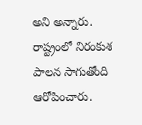అని అన్నారు. రాష్ట్రంలో నిరంకుశ పాలన సాగుతోంది ఆరోపించారు.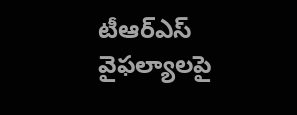టీఆర్‌ఎస్‌ వైఫల్యాలపై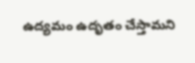ఉద్యమం ఉదృతం చేస్తామని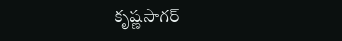కృష్ణసాగర్‌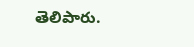తెలిపారు.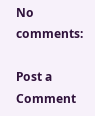No comments:

Post a Comment